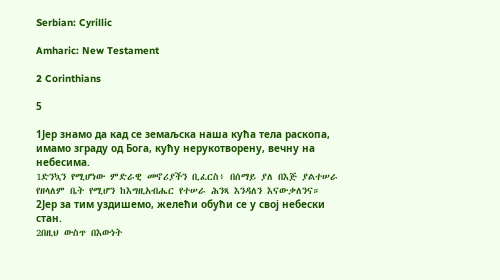Serbian: Cyrillic

Amharic: New Testament

2 Corinthians

5

1Јер знамо да кад се земаљска наша кућа тела раскопа, имамо зграду од Бога, кућу нерукотворену, вечну на небесима.
1ድንኳን የሚሆነው ምድራዊ መኖሪያችን ቢፈርስ፥ በሰማይ ያለ በእጅ ያልተሠራ የዘላለም ቤት የሚሆን ከእግዚአብሔር የተሠራ ሕንጻ እንዳለን እናውቃለንና።
2Јер за тим уздишемо, желећи обући се у свој небески стан.
2በዚህ ውስጥ በእውነት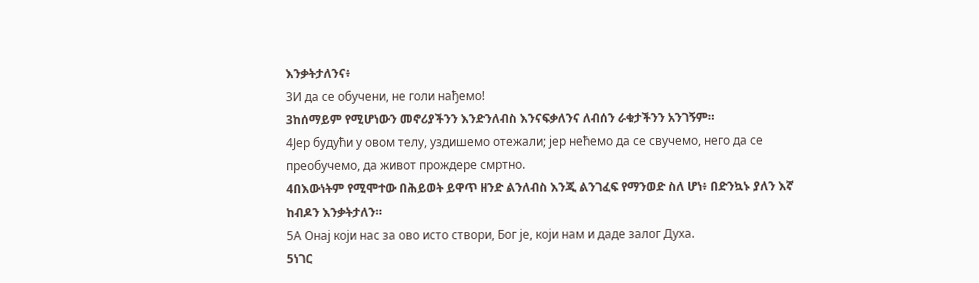እንቃትታለንና፥
3И да се обучени, не голи нађемо!
3ከሰማይም የሚሆነውን መኖሪያችንን እንድንለብስ እንናፍቃለንና ለብሰን ራቁታችንን አንገኝም።
4Јер будући у овом телу, уздишемо отежали; јер нећемо да се свучемо, него да се преобучемо, да живот прождере смртно.
4በእውነትም የሚሞተው በሕይወት ይዋጥ ዘንድ ልንለብስ እንጂ ልንገፈፍ የማንወድ ስለ ሆነ፥ በድንኳኑ ያለን እኛ ከብዶን እንቃትታለን።
5А Онај који нас за ово исто створи, Бог је, који нам и даде залог Духа.
5ነገር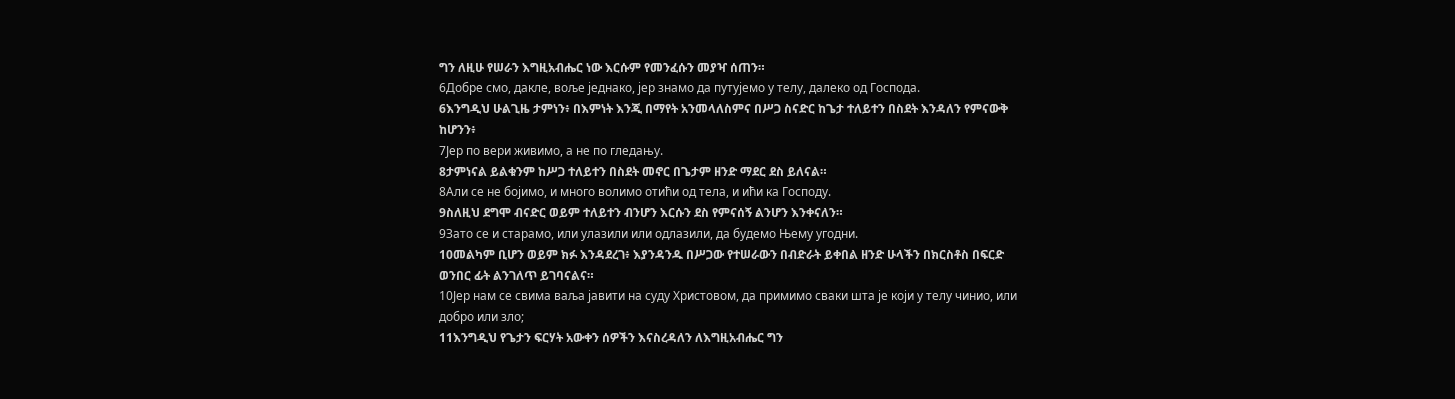ግን ለዚሁ የሠራን እግዚአብሔር ነው እርሱም የመንፈሱን መያዣ ሰጠን።
6Добре смо, дакле, воље једнако, јер знамо да путујемо у телу, далеко од Господа.
6እንግዲህ ሁልጊዜ ታምነን፥ በእምነት እንጂ በማየት አንመላለስምና በሥጋ ስናድር ከጌታ ተለይተን በስደት እንዳለን የምናውቅ ከሆንን፥
7Јер по вери живимо, а не по гледању.
8ታምነናል ይልቁንም ከሥጋ ተለይተን በስደት መኖር በጌታም ዘንድ ማደር ደስ ይለናል።
8Али се не бојимо, и много волимо отићи од тела, и ићи ка Господу.
9ስለዚህ ደግሞ ብናድር ወይም ተለይተን ብንሆን እርሱን ደስ የምናሰኝ ልንሆን እንቀናለን።
9Зато се и старамо, или улазили или одлазили, да будемо Њему угодни.
10መልካም ቢሆን ወይም ክፉ እንዳደረገ፥ እያንዳንዱ በሥጋው የተሠራውን በብድራት ይቀበል ዘንድ ሁላችን በክርስቶስ በፍርድ ወንበር ፊት ልንገለጥ ይገባናልና።
10Јер нам се свима ваља јавити на суду Христовом, да примимо сваки шта је који у телу чинио, или добро или зло;
11እንግዲህ የጌታን ፍርሃት አውቀን ሰዎችን እናስረዳለን ለእግዚአብሔር ግን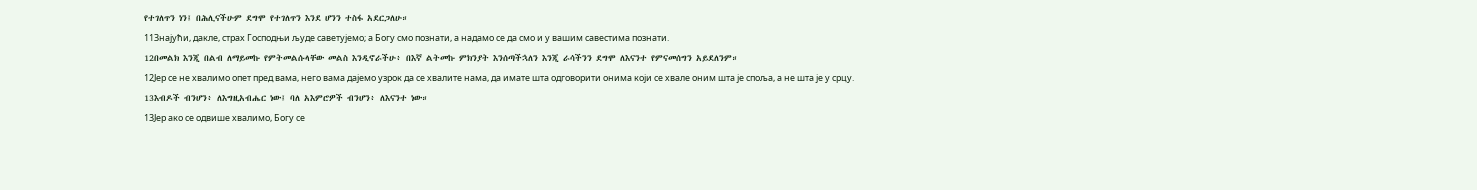የተገለጥን ነን፤ በሕሊናችሁም ደግሞ የተገለጥን እንደ ሆንን ተስፋ አደርጋለሁ።
11Знајући, дакле, страх Господњи људе саветујемо; а Богу смо познати, а надамо се да смо и у вашим савестима познати.
12በመልክ እንጂ በልብ ለማይመኩ የምትመልሱላቸው መልስ እንዲኖራችሁ፥ በእኛ ልትመኩ ምክንያት እንሰጣችኋለን እንጂ ራሳችንን ደግሞ ለእናንተ የምናመሰግን አይደለንም።
12Јер се не хвалимо опет пред вама, него вама дајемо узрок да се хвалите нама, да имате шта одговорити онима који се хвале оним шта је споља, а не шта је у срцу.
13እብዶች ብንሆን፥ ለእግዚአብሔር ነው፤ ባለ አእምሮዎች ብንሆን፥ ለእናንተ ነው።
13Јер ако се одвише хвалимо, Богу се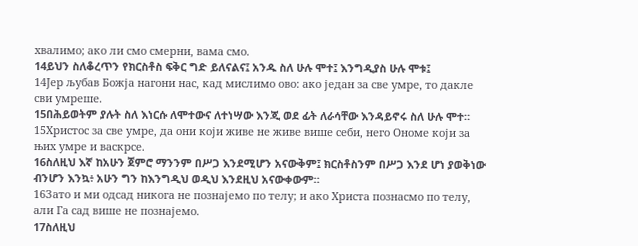хвалимо; ако ли смо смерни, вама смо.
14ይህን ስለቆረጥን የክርስቶስ ፍቅር ግድ ይለናልና፤ አንዱ ስለ ሁሉ ሞተ፤ እንግዲያስ ሁሉ ሞቱ፤
14Јер љубав Божја нагони нас, кад мислимо ово: ако један за све умре, то дакле сви умреше.
15በሕይወትም ያሉት ስለ እነርሱ ለሞተውና ለተነሣው እንጂ ወደ ፊት ለራሳቸው እንዳይኖሩ ስለ ሁሉ ሞተ።
15Христос за све умре, да они који живе не живе више себи, него Ономе који за њих умре и васкрсе.
16ስለዚህ እኛ ከአሁን ጀምሮ ማንንም በሥጋ እንደሚሆን አናውቅም፤ ክርስቶስንም በሥጋ እንደ ሆነ ያወቅነው ብንሆን እንኳ፥ አሁን ግን ከእንግዲህ ወዲህ እንደዚህ አናውቀውም።
16Зато и ми одсад никога не познајемо по телу; и ако Христа познасмо по телу, али Га сад више не познајемо.
17ስለዚህ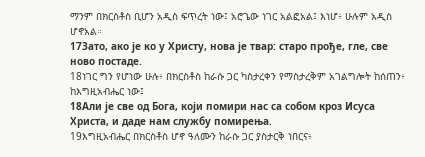ማንም በክርስቶስ ቢሆን አዲስ ፍጥረት ነው፤ አሮጌው ነገር አልፎአል፤ እነሆ፥ ሁሉም አዲስ ሆኖአል።
17Зато, ако је ко у Христу, нова је твар: старо прође, гле, све ново постаде.
18ነገር ግን የሆነው ሁሉ፥ በክርስቶስ ከራሱ ጋር ካስታረቀን የማስታረቅም አገልግሎት ከሰጠን፥ ከእግዚአብሔር ነው፤
18Али је све од Бога, који помири нас са собом кроз Исуса Христа, и даде нам службу помирења.
19እግዚአብሔር በክርስቶስ ሆኖ ዓለሙን ከራሱ ጋር ያስታርቅ ነበርና፥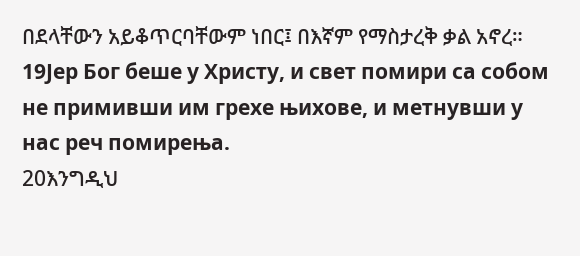በደላቸውን አይቆጥርባቸውም ነበር፤ በእኛም የማስታረቅ ቃል አኖረ።
19Јер Бог беше у Христу, и свет помири са собом не примивши им грехе њихове, и метнувши у нас реч помирења.
20እንግዲህ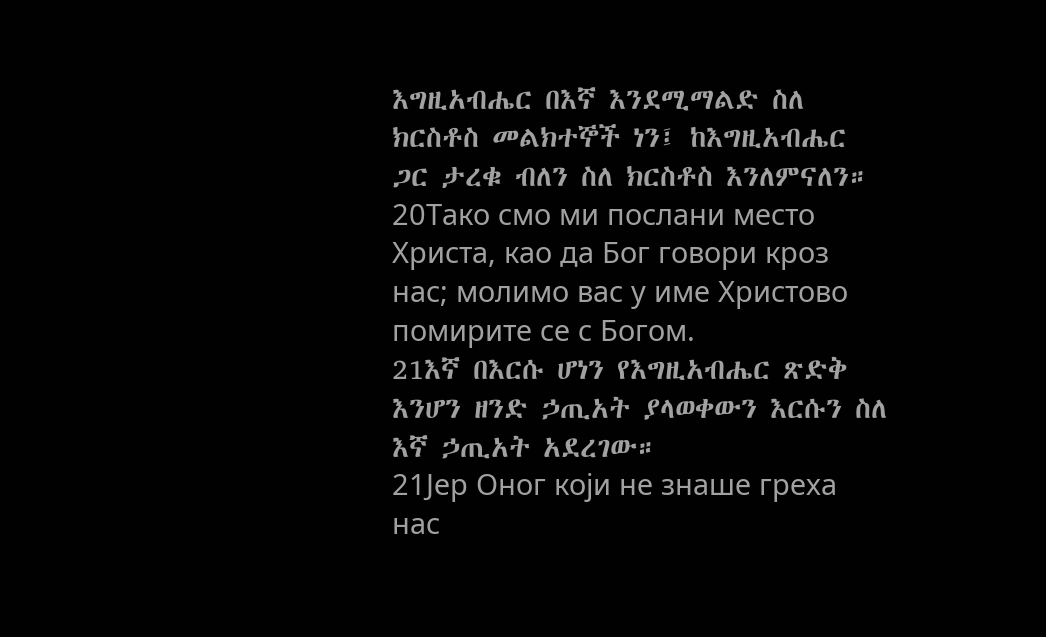እግዚአብሔር በእኛ እንደሚማልድ ስለ ክርስቶስ መልክተኞች ነን፤ ከእግዚአብሔር ጋር ታረቁ ብለን ስለ ክርስቶስ እንለምናለን።
20Тако смо ми послани место Христа, као да Бог говори кроз нас; молимо вас у име Христово помирите се с Богом.
21እኛ በእርሱ ሆነን የእግዚአብሔር ጽድቅ እንሆን ዘንድ ኃጢአት ያላወቀውን እርሱን ስለ እኛ ኃጢአት አደረገው።
21Јер Оног који не знаше греха нас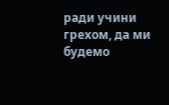ради учини грехом, да ми будемо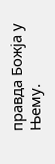правда Божја у Њему.